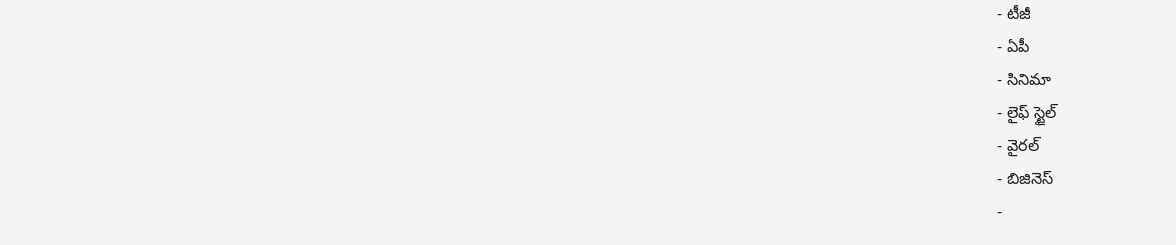- టీజీ
- ఏపీ
- సినిమా
- లైఫ్ స్టైల్
- వైరల్
- బిజినెస్
-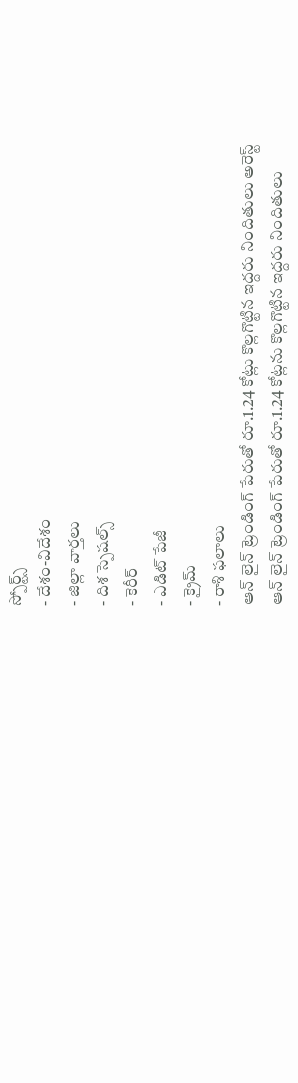స్పోర్ట్స్
- దేశం-విదేశం
- జిల్లా వార్తలు
- దిశ స్పెషల్స్
- కెరీర్
- ఎడిట్ పేజీ
- క్రైమ్
- రాశి ఫలాలు
ఆన్ లైన్ ట్రెండింగ్ పేరుతో రూ.1.24 కోట్లు కొల్లగొట్టిన ఇద్దరు నిందితులు అరెస్ట్
ఆన్ లైన్ ట్రెండింగ్ పేరుతో రూ.1.24 కోట్లను కొల్లగొట్టిన ఇద్దరు నిందితులు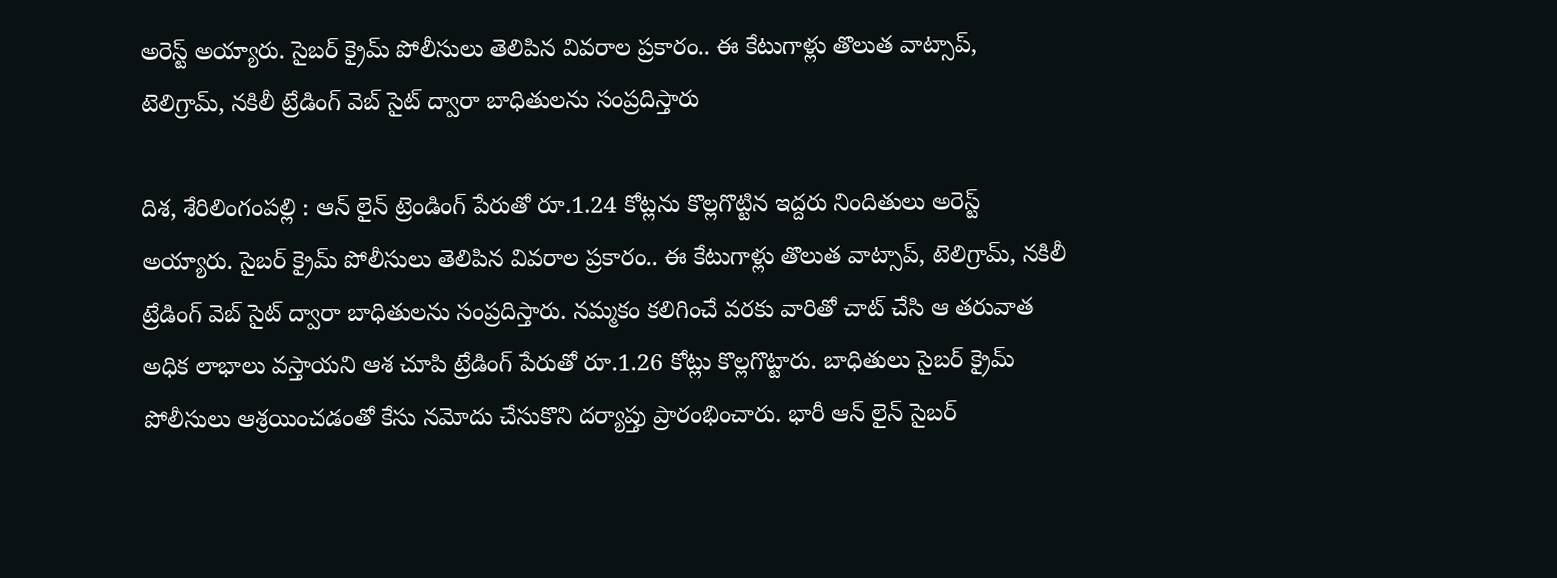అరెస్ట్ అయ్యారు. సైబర్ క్రైమ్ పోలీసులు తెలిపిన వివరాల ప్రకారం.. ఈ కేటుగాళ్లు తొలుత వాట్సాప్, టెలిగ్రామ్, నకిలీ ట్రేడింగ్ వెబ్ సైట్ ద్వారా బాధితులను సంప్రదిస్తారు

దిశ, శేరిలింగంపల్లి : ఆన్ లైన్ ట్రెండింగ్ పేరుతో రూ.1.24 కోట్లను కొల్లగొట్టిన ఇద్దరు నిందితులు అరెస్ట్ అయ్యారు. సైబర్ క్రైమ్ పోలీసులు తెలిపిన వివరాల ప్రకారం.. ఈ కేటుగాళ్లు తొలుత వాట్సాప్, టెలిగ్రామ్, నకిలీ ట్రేడింగ్ వెబ్ సైట్ ద్వారా బాధితులను సంప్రదిస్తారు. నమ్మకం కలిగించే వరకు వారితో చాట్ చేసి ఆ తరువాత అధిక లాభాలు వస్తాయని ఆశ చూపి ట్రేడింగ్ పేరుతో రూ.1.26 కోట్లు కొల్లగొట్టారు. బాధితులు సైబర్ క్రైమ్ పోలీసులు ఆశ్రయించడంతో కేసు నమోదు చేసుకొని దర్యాప్తు ప్రారంభించారు. భారీ ఆన్ లైన్ సైబర్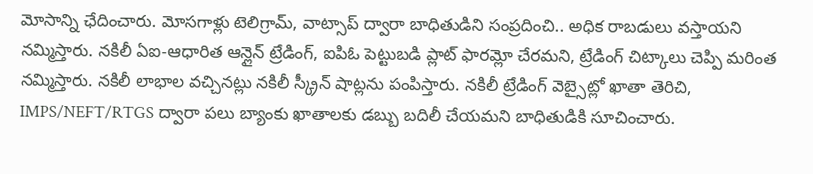మోసాన్ని ఛేదించారు. మోసగాళ్లు టెలిగ్రామ్, వాట్సాప్ ద్వారా బాధితుడిని సంప్రదించి.. అధిక రాబడులు వస్తాయని నమ్మిస్తారు. నకిలీ ఏఐ-ఆధారిత ఆన్లైన్ ట్రేడింగ్, ఐపిఓ పెట్టుబడి ప్లాట్ ఫారమ్లో చేరమని, ట్రేడింగ్ చిట్కాలు చెప్పి మరింత నమ్మిస్తారు. నకిలీ లాభాల వచ్చినట్లు నకిలీ స్క్రీన్ షాట్లను పంపిస్తారు. నకిలీ ట్రేడింగ్ వెబ్సైట్లో ఖాతా తెరిచి, IMPS/NEFT/RTGS ద్వారా పలు బ్యాంకు ఖాతాలకు డబ్బు బదిలీ చేయమని బాధితుడికి సూచించారు.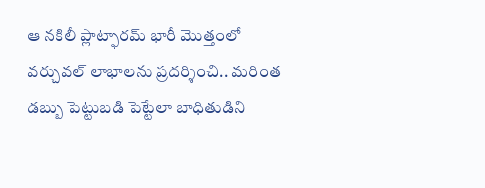ఆ నకిలీ ప్లాట్ఫారమ్ భారీ మొత్తంలో వర్చువల్ లాభాలను ప్రదర్శించి.. మరింత డబ్బు పెట్టుబడి పెట్టేలా బాధితుడిని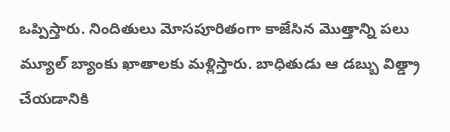ఒప్పిస్తారు. నిందితులు మోసపూరితంగా కాజేసిన మొత్తాన్ని పలు మ్యూల్ బ్యాంకు ఖాతాలకు మళ్లిస్తారు. బాధితుడు ఆ డబ్బు విత్డ్రా చేయడానికి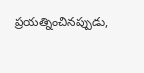ప్రయత్నించినప్పుడు,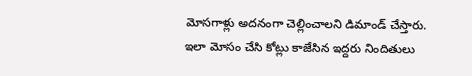మోసగాళ్లు అదనంగా చెల్లించాలని డిమాండ్ చేస్తారు. ఇలా మోసం చేసి కోట్లు కాజేసిన ఇద్దరు నిందితులు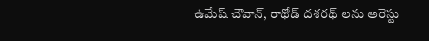ఉమేష్ చౌవాన్, రాథోడ్ దశరథ్ లను అరెస్టు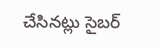చేసినట్లు సైబర్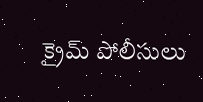క్రైమ్ పోలీసులు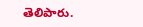తెలిపారు.